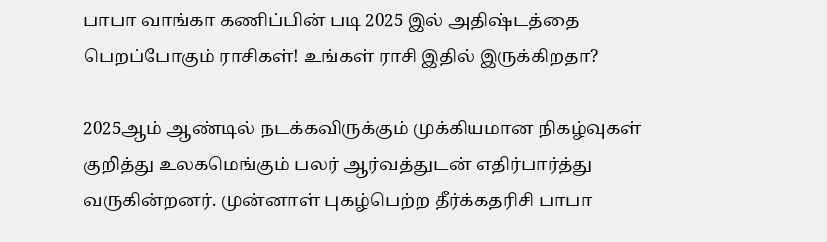பாபா வாங்கா கணிப்பின் படி 2025 இல் அதிஷ்டத்தை பெறப்போகும் ராசிகள்! உங்கள் ராசி இதில் இருக்கிறதா?

2025ஆம் ஆண்டில் நடக்கவிருக்கும் முக்கியமான நிகழ்வுகள் குறித்து உலகமெங்கும் பலர் ஆர்வத்துடன் எதிர்பார்த்து வருகின்றனர். முன்னாள் புகழ்பெற்ற தீர்க்கதரிசி பாபா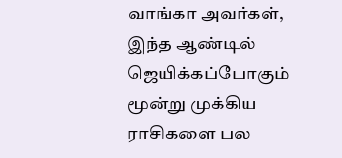வாங்கா அவர்கள், இந்த ஆண்டில் ஜெயிக்கப்போகும் மூன்று முக்கிய ராசிகளை பல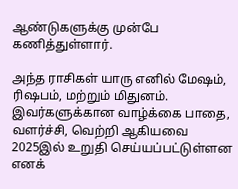ஆண்டுகளுக்கு முன்பே கணித்துள்ளார்.

அந்த ராசிகள் யாரு எனில் மேஷம், ரிஷபம், மற்றும் மிதுனம். இவர்களுக்கான வாழ்க்கை பாதை, வளர்ச்சி, வெற்றி ஆகியவை 2025இல் உறுதி செய்யப்பட்டுள்ளன எனக்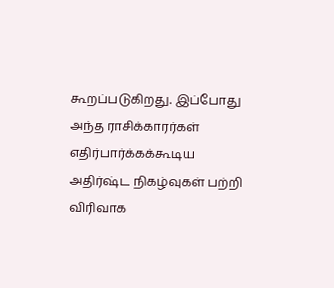கூறப்படுகிறது. இப்போது அந்த ராசிக்காரர்கள் எதிர்பார்க்கக்கூடிய அதிர்ஷ்ட நிகழ்வுகள் பற்றி விரிவாக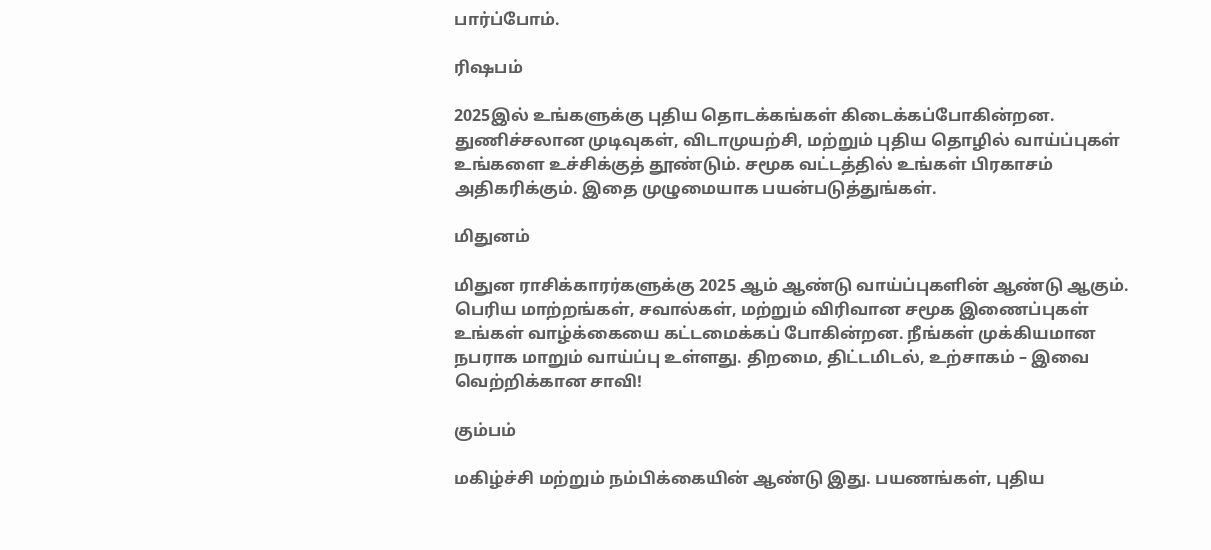பார்ப்போம்.

ரிஷபம்

2025இல் உங்களுக்கு புதிய தொடக்கங்கள் கிடைக்கப்போகின்றன. துணிச்சலான முடிவுகள், விடாமுயற்சி, மற்றும் புதிய தொழில் வாய்ப்புகள் உங்களை உச்சிக்குத் தூண்டும். சமூக வட்டத்தில் உங்கள் பிரகாசம் அதிகரிக்கும். இதை முழுமையாக பயன்படுத்துங்கள்.

மிதுனம்

மிதுன ராசிக்காரர்களுக்கு 2025 ஆம் ஆண்டு வாய்ப்புகளின் ஆண்டு ஆகும். பெரிய மாற்றங்கள், சவால்கள், மற்றும் விரிவான சமூக இணைப்புகள் உங்கள் வாழ்க்கையை கட்டமைக்கப் போகின்றன. நீங்கள் முக்கியமான நபராக மாறும் வாய்ப்பு உள்ளது. திறமை, திட்டமிடல், உற்சாகம் – இவை வெற்றிக்கான சாவி!

கும்பம்

மகிழ்ச்சி மற்றும் நம்பிக்கையின் ஆண்டு இது. பயணங்கள், புதிய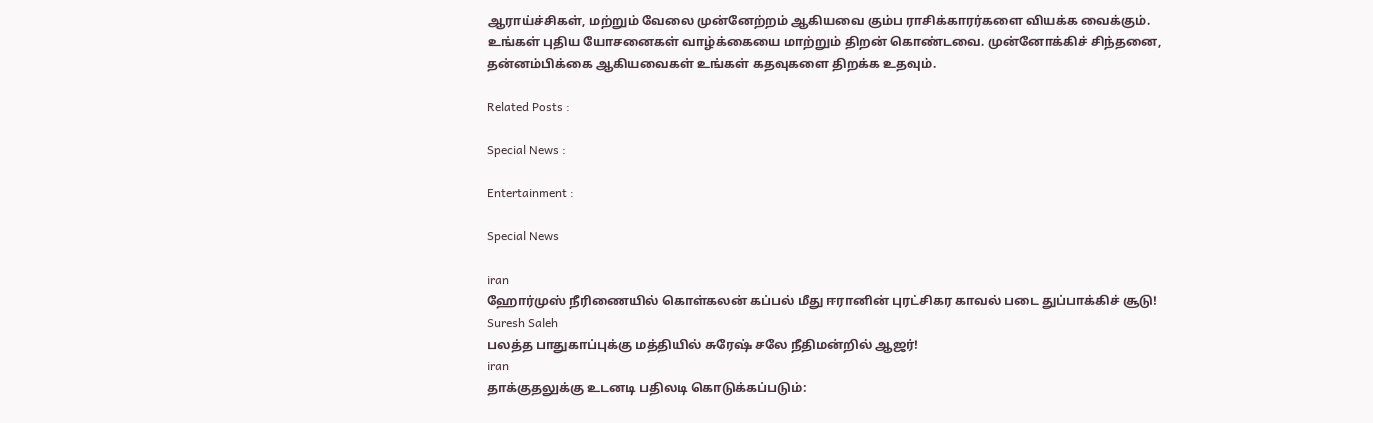ஆராய்ச்சிகள், மற்றும் வேலை முன்னேற்றம் ஆகியவை கும்ப ராசிக்காரர்களை வியக்க வைக்கும். உங்கள் புதிய யோசனைகள் வாழ்க்கையை மாற்றும் திறன் கொண்டவை. முன்னோக்கிச் சிந்தனை, தன்னம்பிக்கை ஆகியவைகள் உங்கள் கதவுகளை திறக்க உதவும்.

Related Posts :

Special News :

Entertainment :

Special News

iran
ஹோர்முஸ் நீரிணையில் கொள்கலன் கப்பல் மீது ஈரானின் புரட்சிகர காவல் படை துப்பாக்கிச் சூடு!
Suresh Saleh
பலத்த பாதுகாப்புக்கு மத்தியில் சுரேஷ் சலே நீதிமன்றில் ஆஜர்!
iran
தாக்குதலுக்கு உடனடி பதிலடி கொடுக்கப்படும்: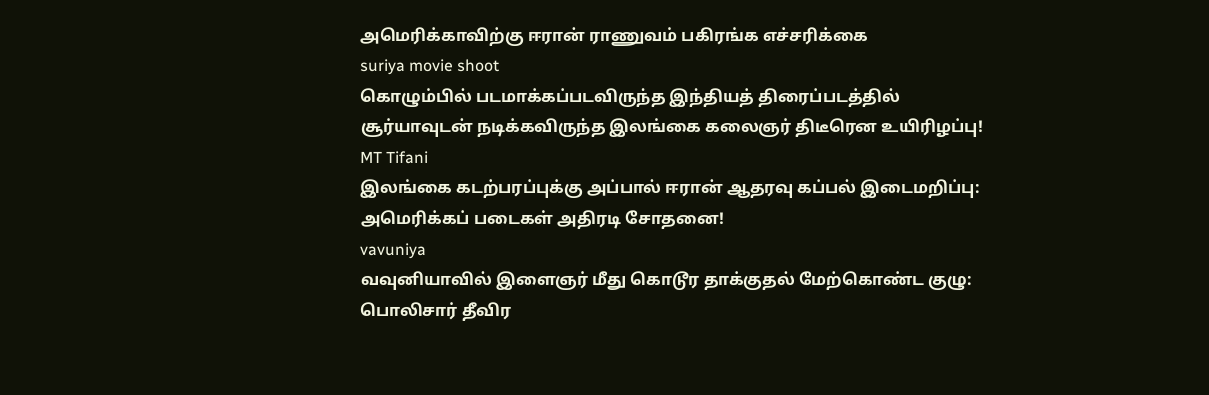அமெரிக்காவிற்கு ஈரான் ராணுவம் பகிரங்க எச்சரிக்கை
suriya movie shoot
கொழும்பில் படமாக்கப்படவிருந்த இந்தியத் திரைப்படத்தில் சூர்யாவுடன் நடிக்கவிருந்த இலங்கை கலைஞர் திடீரென உயிரிழப்பு!
MT Tifani
இலங்கை கடற்பரப்புக்கு அப்பால் ஈரான் ஆதரவு கப்பல் இடைமறிப்பு: அமெரிக்கப் படைகள் அதிரடி சோதனை!
vavuniya
வவுனியாவில் இளைஞர் மீது கொடூர தாக்குதல் மேற்கொண்ட குழு: பொலிசார் தீவிர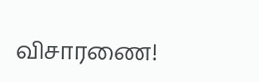விசாரணை!